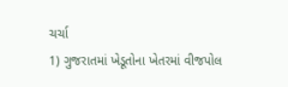ચર્ચા
1) ગુજરાતમાં ખેડૂતોના ખેતરમાં વીજપોલ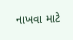નાખવા માટે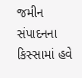જમીન સંપાદનના કિસ્સામાં હવે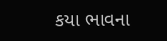કયા ભાવના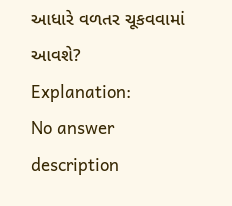આધારે વળતર ચૂકવવામાં આવશે?
Explanation:
No answer description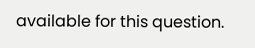available for this question.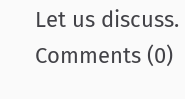Let us discuss.
Comments (0)